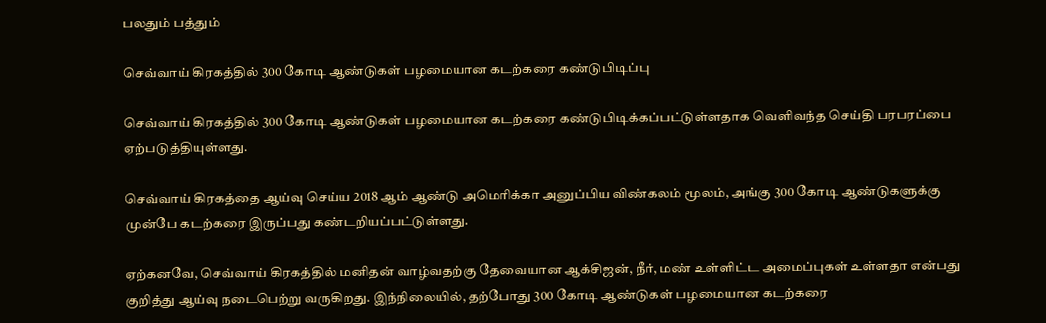பலதும் பத்தும்

செவ்வாய் கிரகத்தில் 300 கோடி ஆண்டுகள் பழமையான கடற்கரை கண்டுபிடிப்பு

செவ்வாய் கிரகத்தில் 300 கோடி ஆண்டுகள் பழமையான கடற்கரை கண்டுபிடிக்கப்பட்டுள்ளதாக வெளிவந்த செய்தி பரபரப்பை ஏற்படுத்தியுள்ளது.

செவ்வாய் கிரகத்தை ஆய்வு செய்ய 2018 ஆம் ஆண்டு அமெரிக்கா அனுப்பிய விண்கலம் மூலம், அங்கு 300 கோடி ஆண்டுகளுக்கு முன்பே கடற்கரை இருப்பது கண்டறியப்பட்டுள்ளது.

ஏற்கனவே, செவ்வாய் கிரகத்தில் மனிதன் வாழ்வதற்கு தேவையான ஆக்சிஜன், நீர், மண் உள்ளிட்ட அமைப்புகள் உள்ளதா என்பது குறித்து ஆய்வு நடைபெற்று வருகிறது. இந்நிலையில், தற்போது 300 கோடி ஆண்டுகள் பழமையான கடற்கரை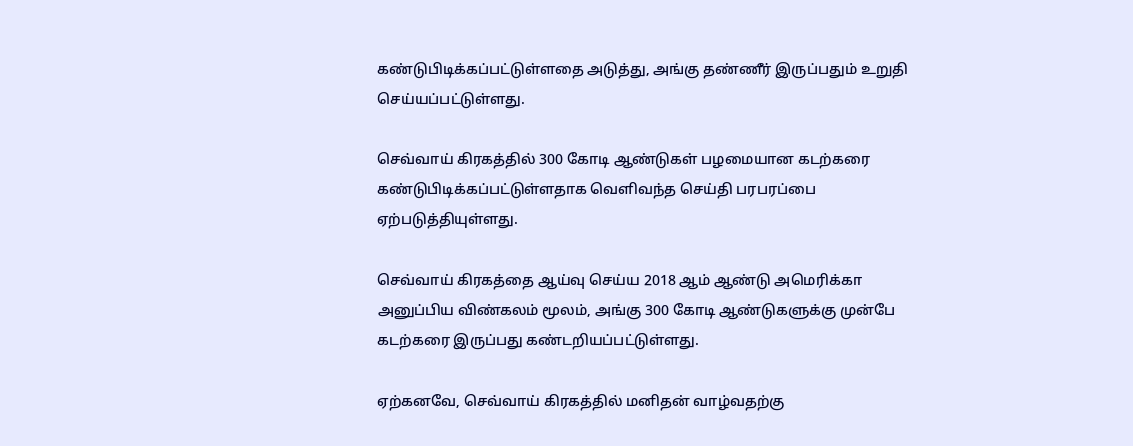கண்டுபிடிக்கப்பட்டுள்ளதை அடுத்து, அங்கு தண்ணீர் இருப்பதும் உறுதி செய்யப்பட்டுள்ளது.

செவ்வாய் கிரகத்தில் 300 கோடி ஆண்டுகள் பழமையான கடற்கரை கண்டுபிடிக்கப்பட்டுள்ளதாக வெளிவந்த செய்தி பரபரப்பை ஏற்படுத்தியுள்ளது.

செவ்வாய் கிரகத்தை ஆய்வு செய்ய 2018 ஆம் ஆண்டு அமெரிக்கா அனுப்பிய விண்கலம் மூலம், அங்கு 300 கோடி ஆண்டுகளுக்கு முன்பே கடற்கரை இருப்பது கண்டறியப்பட்டுள்ளது.

ஏற்கனவே, செவ்வாய் கிரகத்தில் மனிதன் வாழ்வதற்கு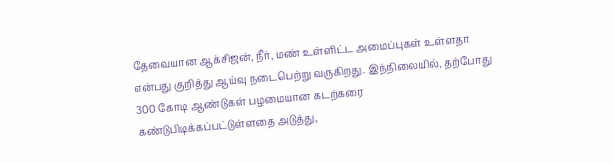தேவையான ஆக்சிஜன், நீர், மண் உள்ளிட்ட அமைப்புகள் உள்ளதா என்பது குறித்து ஆய்வு நடைபெற்று வருகிறது. இந்நிலையில், தற்போது 300 கோடி ஆண்டுகள் பழமையான கடற்கரை கண்டுபிடிக்கப்பட்டுள்ளதை அடுத்து,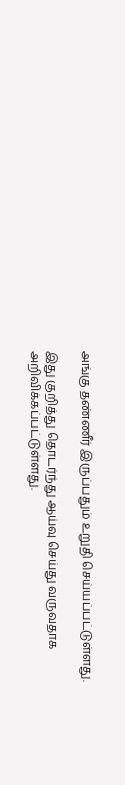அங்கு தண்ணீர் இருப்பதும் உறுதி செய்யப்பட்டுள்ளது.

இது குறித்து தொடர்ந்து ஆய்வு செய்து வருவதாக அறிவிக்கப்பட்டுள்ளது.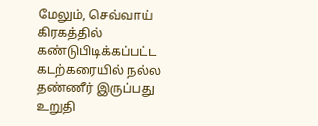மேலும், செவ்வாய் கிரகத்தில் கண்டுபிடிக்கப்பட்ட கடற்கரையில் நல்ல தண்ணீர் இருப்பது உறுதி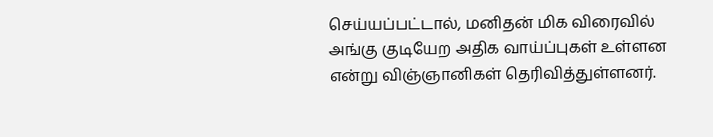செய்யப்பட்டால், மனிதன் மிக விரைவில் அங்கு குடியேற அதிக வாய்ப்புகள் உள்ளன என்று விஞ்ஞானிகள் தெரிவித்துள்ளனர்.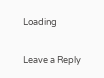Loading

Leave a Reply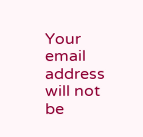Your email address will not be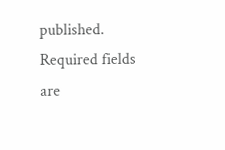published. Required fields are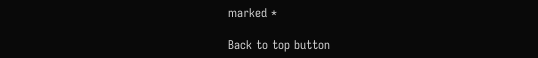marked *

Back to top button